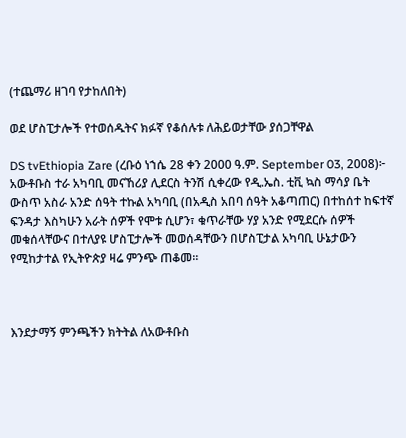(ተጨማሪ ዘገባ የታከለበት)

ወደ ሆስፒታሎች የተወሰዱትና ክፉኛ የቆሰሉቱ ለሕይወታቸው ያሰጋቸዋል

DS tvEthiopia Zare (ረቡዕ ነኀሴ 28 ቀን 2000 ዓ.ም. September 03, 2008)፦ አውቶቡስ ተራ አካባቢ መናኸሪያ ሊደርስ ትንሽ ሲቀረው የዲ.ኤስ. ቲቪ ኳስ ማሳያ ቤት ውስጥ አስራ አንድ ሰዓት ተኩል አካባቢ (በአዲስ አበባ ሰዓት አቆጣጠር) በተከሰተ ከፍተኛ ፍንዳታ እስካሁን አራት ሰዎች የሞቱ ሲሆን፣ ቁጥራቸው ሃያ አንድ የሚደርሱ ሰዎች መቁሰላቸውና በተለያዩ ሆስፒታሎች መወሰዳቸውን በሆስፒታል አካባቢ ሁኔታውን የሚከታተል የኢትዮጵያ ዛሬ ምንጭ ጠቆመ።



እንደታማኝ ምንጫችን ክትትል ለአውቶቡስ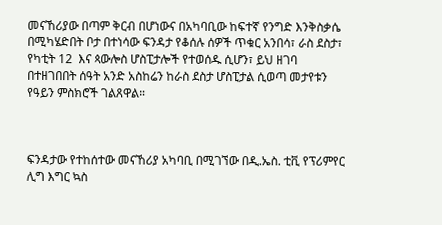መናኸሪያው በጣም ቅርብ በሆነውና በአካባቢው ከፍተኛ የንግድ እንቅስቃሴ በሚካሄድበት ቦታ በተነሳው ፍንዳታ የቆሰሉ ሰዎች ጥቁር አንበሳ፣ ራስ ደስታ፣ የካቲት 12  እና ጳውሎስ ሆስፒታሎች የተወሰዱ ሲሆን፣ ይህ ዘገባ በተዘገበበት ሰዓት አንድ አስከሬን ከራስ ደስታ ሆስፒታል ሲወጣ መታየቱን የዓይን ምስክሮች ገልጸዋል።



ፍንዳታው የተከሰተው መናኸሪያ አካባቢ በሚገኘው በዲ.ኤስ. ቲቪ የፕሪምየር ሊግ እግር ኳስ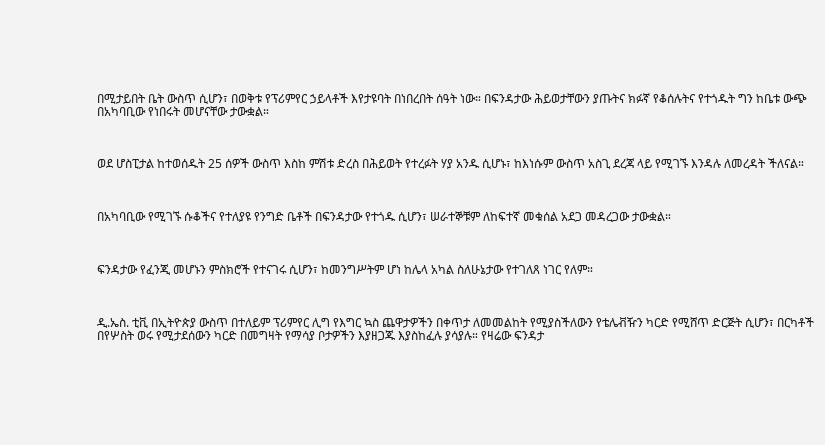በሚታይበት ቤት ውስጥ ሲሆን፣ በወቅቱ የፕሪምየር ኃይላቶች እየታዩባት በነበረበት ሰዓት ነው። በፍንዳታው ሕይወታቸውን ያጡትና ክፉኛ የቆሰሉትና የተጎዱት ግን ከቤቱ ውጭ በአካባቢው የነበሩት መሆናቸው ታውቋል።



ወደ ሆስፒታል ከተወሰዱት 25 ሰዎች ውስጥ እስከ ምሽቱ ድረስ በሕይወት የተረፉት ሃያ አንዱ ሲሆኑ፣ ከእነሱም ውስጥ አስጊ ደረጃ ላይ የሚገኙ እንዳሉ ለመረዳት ችለናል።



በአካባቢው የሚገኙ ሱቆችና የተለያዩ የንግድ ቤቶች በፍንዳታው የተጎዱ ሲሆን፣ ሠራተኞቹም ለከፍተኛ መቁሰል አደጋ መዳረጋው ታውቋል።



ፍንዳታው የፈንጂ መሆኑን ምስክሮች የተናገሩ ሲሆን፣ ከመንግሥትም ሆነ ከሌላ አካል ስለሁኔታው የተገለጸ ነገር የለም።



ዲ.ኤስ. ቲቪ በኢትዮጵያ ውስጥ በተለይም ፕሪምየር ሊግ የእግር ኳስ ጨዋታዎችን በቀጥታ ለመመልከት የሚያስችለውን የቴሌቭዥን ካርድ የሚሸጥ ድርጅት ሲሆን፣ በርካቶች በየሦስት ወሩ የሚታደሰውን ካርድ በመግዛት የማሳያ ቦታዎችን እያዘጋጁ እያስከፈሉ ያሳያሉ። የዛሬው ፍንዳታ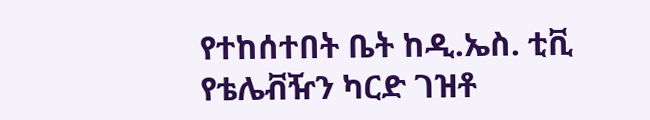የተከሰተበት ቤት ከዲ.ኤስ. ቲቪ የቴሌቭዥን ካርድ ገዝቶ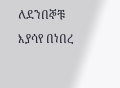ለደንበኞቹ እያሳየ በነበረ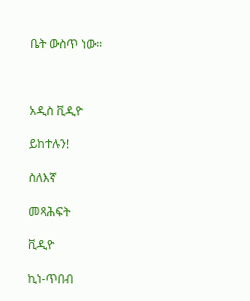ቤት ውስጥ ነው።



አዲስ ቪዲዮ

ይከተሉን!

ስለእኛ

መጻሕፍት

ቪዲዮ

ኪነ-ጥበብ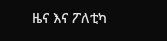ዜና እና ፖለቲካ